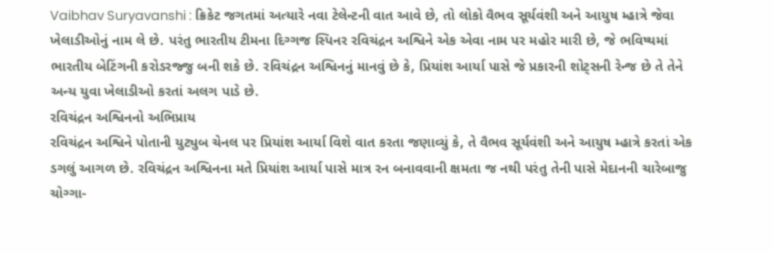Vaibhav Suryavanshi : ક્રિકેટ જગતમાં અત્યારે નવા ટેલેન્ટની વાત આવે છે, તો લોકો વૈભવ સૂર્યવંશી અને આયુષ મ્હાત્રે જેવા ખેલાડીઓનું નામ લે છે. પરંતુ ભારતીય ટીમના દિગ્ગજ સ્પિનર રવિચંદ્રન અશ્વિને એક એવા નામ પર મહોર મારી છે, જે ભવિષ્યમાં ભારતીય બેટિંગની કરોડરજ્જુ બની શકે છે. રવિચંદ્રન અશ્વિનનું માનવું છે કે, પ્રિયાંશ આર્યા પાસે જે પ્રકારની શોટ્સની રેન્જ છે તે તેને અન્ય યુવા ખેલાડીઓ કરતાં અલગ પાડે છે.
રવિચંદ્રન અશ્વિનનો અભિપ્રાય
રવિચંદ્રન અશ્વિને પોતાની યુટ્યુબ ચેનલ પર પ્રિયાંશ આર્યા વિશે વાત કરતા જણાવ્યું કે, તે વૈભવ સૂર્યવંશી અને આયુષ મ્હાત્રે કરતાં એક ડગલું આગળ છે. રવિચંદ્રન અશ્વિનના મતે પ્રિયાંશ આર્યા પાસે માત્ર રન બનાવવાની ક્ષમતા જ નથી પરંતુ તેની પાસે મેદાનની ચારેબાજુ ચોગ્ગા-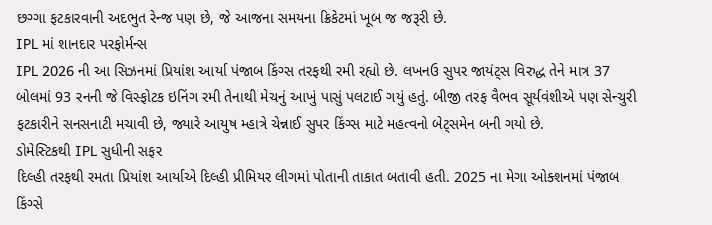છગ્ગા ફટકારવાની અદભુત રેન્જ પણ છે, જે આજના સમયના ક્રિકેટમાં ખૂબ જ જરૂરી છે.
IPL માં શાનદાર પરફોર્મન્સ
IPL 2026 ની આ સિઝનમાં પ્રિયાંશ આર્યા પંજાબ કિંગ્સ તરફથી રમી રહ્યો છે. લખનઉ સુપર જાયંટ્સ વિરુદ્ધ તેને માત્ર 37 બોલમાં 93 રનની જે વિસ્ફોટક ઇનિંગ રમી તેનાથી મેચનું આખું પાસું પલટાઈ ગયું હતું. બીજી તરફ વૈભવ સૂર્યવંશીએ પણ સેન્ચુરી ફટકારીને સનસનાટી મચાવી છે, જ્યારે આયુષ મ્હાત્રે ચેન્નાઈ સુપર કિંગ્સ માટે મહત્વનો બેટ્સમેન બની ગયો છે.
ડોમેસ્ટિકથી IPL સુધીની સફર
દિલ્હી તરફથી રમતા પ્રિયાંશ આર્યાએ દિલ્હી પ્રીમિયર લીગમાં પોતાની તાકાત બતાવી હતી. 2025 ના મેગા ઓક્શનમાં પંજાબ કિંગ્સે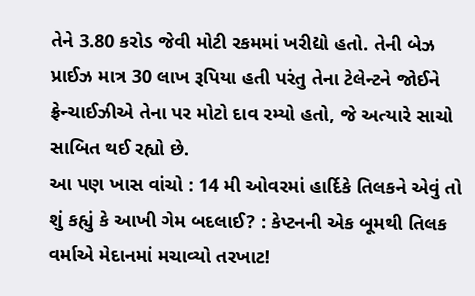તેને 3.80 કરોડ જેવી મોટી રકમમાં ખરીદ્યો હતો. તેની બેઝ પ્રાઈઝ માત્ર 30 લાખ રૂપિયા હતી પરંતુ તેના ટેલેન્ટને જોઈને ફ્રેન્ચાઈઝીએ તેના પર મોટો દાવ રમ્યો હતો, જે અત્યારે સાચો સાબિત થઈ રહ્યો છે.
આ પણ ખાસ વાંચો : 14 મી ઓવરમાં હાર્દિકે તિલકને એવું તો શું કહ્યું કે આખી ગેમ બદલાઈ? : કેપ્ટનની એક બૂમથી તિલક વર્માએ મેદાનમાં મચાવ્યો તરખાટ!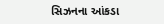સિઝનના આંકડા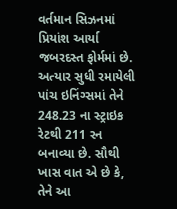વર્તમાન સિઝનમાં પ્રિયાંશ આર્યા જબરદસ્ત ફોર્મમાં છે. અત્યાર સુધી રમાયેલી પાંચ ઇનિંગ્સમાં તેને 248.23 ના સ્ટ્રાઇક રેટથી 211 રન બનાવ્યા છે. સૌથી ખાસ વાત એ છે કે, તેને આ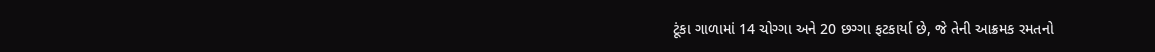ટૂંકા ગાળામાં 14 ચોગ્ગા અને 20 છગ્ગા ફટકાર્યા છે, જે તેની આક્રમક રમતનો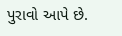પુરાવો આપે છે.